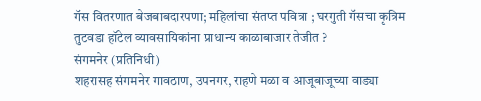गॅस वितरणात बेजबाबदारपणा; महिलांचा संतप्त पवित्रा ; घरगुती गॅसचा कृत्रिम तुटवडा हॉटेल व्यावसायिकांना प्राधान्य काळाबाजार तेजीत ?
संगमनेर (प्रतिनिधी)
शहरासह संगमनेर गावठाण, उपनगर, राहणे मळा व आजूबाजूच्या वाड्या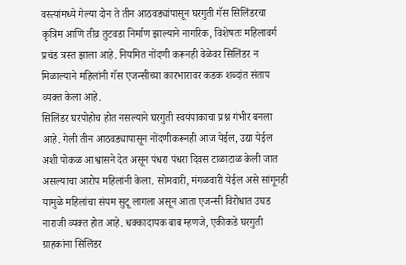वस्त्यांमध्ये गेल्या दोन ते तीन आठवड्यांपासून घरगुती गॅस सिलिंडरचा कृत्रिम आणि तीव्र तुटवडा निर्माण झाल्याने नागरिक, विशेषतः महिलावर्ग प्रचंड त्रस्त झाला आहे. नियमित नोंदणी करूनही वेळेवर सिलिंडर न मिळाल्याने महिलांनी गॅस एजन्सीच्या कारभारावर कडक शब्दांत संताप व्यक्त केला आहे.
सिलिंडर घरपोहोच होत नसल्याने घरगुती स्वयंपाकाचा प्रश्न गंभीर बनला आहे. गेली तीन आठवड्यापासून नोंदणीकरूनही आज येईल, उद्या येईल अशी पोकळ आश्वासने देत असून पंधरा पंधरा दिवस टाळाटाळ केली जात असल्याचा आरोप महिलांनी केला. सोमवारी, मंगळवारी येईल असे सांगूनही यामुळे महिलांचा संयम सुटू लागला असून आता एजन्सी विरोधात उघड नाराजी व्यक्त होत आहे. धक्कादायक बाब म्हणजे, एकीकडे घरगुती ग्राहकांना सिलिंडर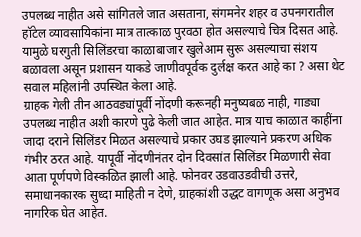उपलब्ध नाहीत असे सांगितले जात असताना, संगमनेर शहर व उपनगरातील हॉटेल व्यावसायिकांना मात्र तात्काळ पुरवठा होत असल्याचे चित्र दिसत आहे. यामुळे घरगुती सिलिंडरचा काळाबाजार खुलेआम सुरू असल्याचा संशय बळावला असून प्रशासन याकडे जाणीवपूर्वक दुर्लक्ष करत आहे का ? असा थेट सवाल महिलांनी उपस्थित केला आहे.
ग्राहक गेली तीन आठवड्यांपूर्वी नोंदणी करूनही मनुष्यबळ नाही, गाड्या उपलब्ध नाहीत अशी कारणे पुढे केली जात आहेत. मात्र याच काळात काहींना जादा दराने सिलिंडर मिळत असल्याचे प्रकार उघड झाल्याने प्रकरण अधिक गंभीर ठरत आहे. यापूर्वी नोंदणीनंतर दोन दिवसांत सिलिंडर मिळणारी सेवा आता पूर्णपणे विस्कळित झाली आहे. फोनवर उडवाउडवीची उत्तरे, समाधानकारक सुध्दा माहिती न देणे, ग्राहकांशी उद्धट वागणूक असा अनुभव नागरिक घेत आहेत.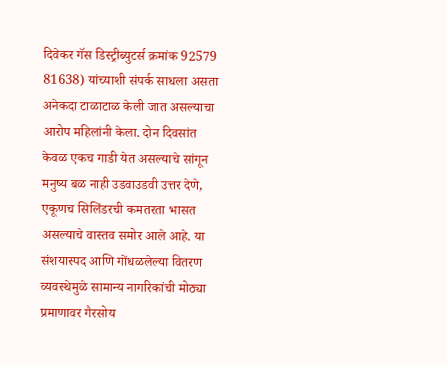दिवेकर गॅस डिस्ट्रीब्युटर्स क्रमांक 92579 81638) यांच्याशी संपर्क साधला असता अनेकदा टाळाटाळ केली जात असल्याचा आरोप महिलांनी केला. दोन दिवसांत केवळ एकच गाडी येत असल्याचे सांगून मनुष्य बळ नाही उडवाउडवी उत्तर देणे, एकूणच सिलिंडरची कमतरता भासत असल्याचे वास्तव समोर आले आहे. या संशयास्पद आणि गोंधळलेल्या वितरण व्यवस्थेमुळे सामान्य नागरिकांची मोठ्या प्रमाणावर गैरसोय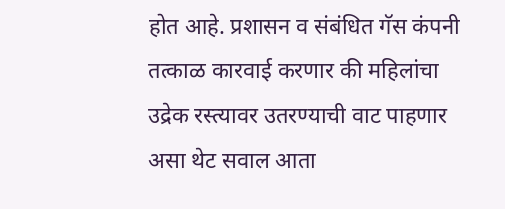होत आहे. प्रशासन व संबंधित गॅस कंपनी तत्काळ कारवाई करणार की महिलांचा उद्रेक रस्त्यावर उतरण्याची वाट पाहणार असा थेट सवाल आता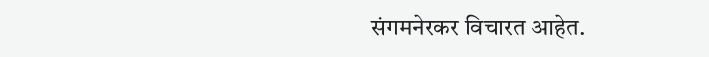संगमनेरकर विचारत आहेत.